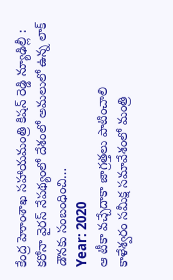కేంద్ర హెూంశాఖ సహాయమంత్రి కిషన్ రెడ్డి న్యూఢిల్లీ : కరోనా వైరస్ నేపథ్యంలో దేశంలో అమలులో ఉన్న లాక్ డౌనకు సంబంధించి…
Year: 2020
ఆ టీకా వచ్చేదాకా జాగ్రత్తలు పాటించాలి
కాళేశ్వరం సమీక్ష సమావేశంలో మంత్రి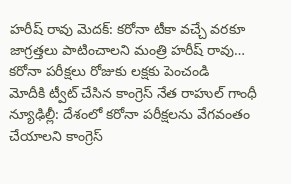హరీష్ రావు మెదక్: కరోనా టీకా వచ్చే వరకూ జాగ్రత్తలు పాటించాలని మంత్రి హరీష్ రావు…
కరోనా పరీక్షలు రోజుకు లక్షకు పెంచండి
మోదీకి ట్వీట్ చేసిన కాంగ్రెస్ నేత రాహుల్ గాంధీ న్యూఢిల్లీ: దేశంలో కరోనా పరీక్షలను వేగవంతం చేయాలని కాంగ్రెస్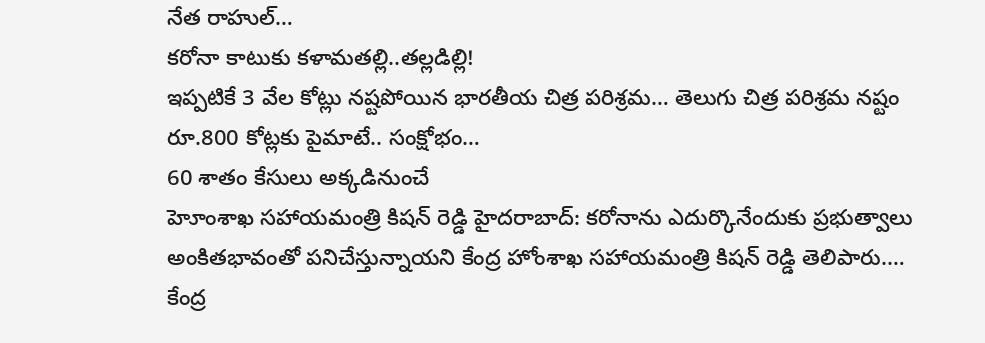నేత రాహుల్…
కరోనా కాటుకు కళామతల్లి..తల్లడిల్లి!
ఇప్పటికే 3 వేల కోట్లు నష్టపోయిన భారతీయ చిత్ర పరిశ్రమ… తెలుగు చిత్ర పరిశ్రమ నష్టం రూ.800 కోట్లకు పైమాటే.. సంక్షోభం…
60 శాతం కేసులు అక్కడినుంచే
హెూంశాఖ సహాయమంత్రి కిషన్ రెడ్డి హైదరాబాద్: కరోనాను ఎదుర్కొనేందుకు ప్రభుత్వాలు అంకితభావంతో పనిచేస్తున్నాయని కేంద్ర హోంశాఖ సహాయమంత్రి కిషన్ రెడ్డి తెలిపారు.…
కేంద్ర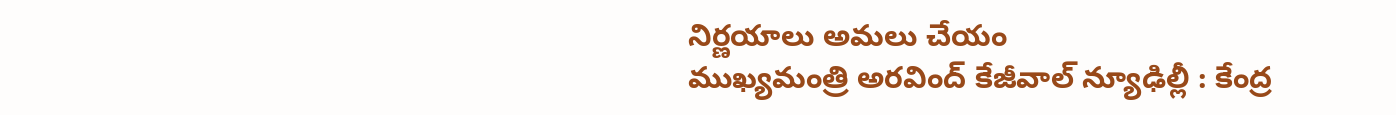నిర్ణయాలు అమలు చేయం
ముఖ్యమంత్రి అరవింద్ కేజీవాల్ న్యూఢిల్లీ : కేంద్ర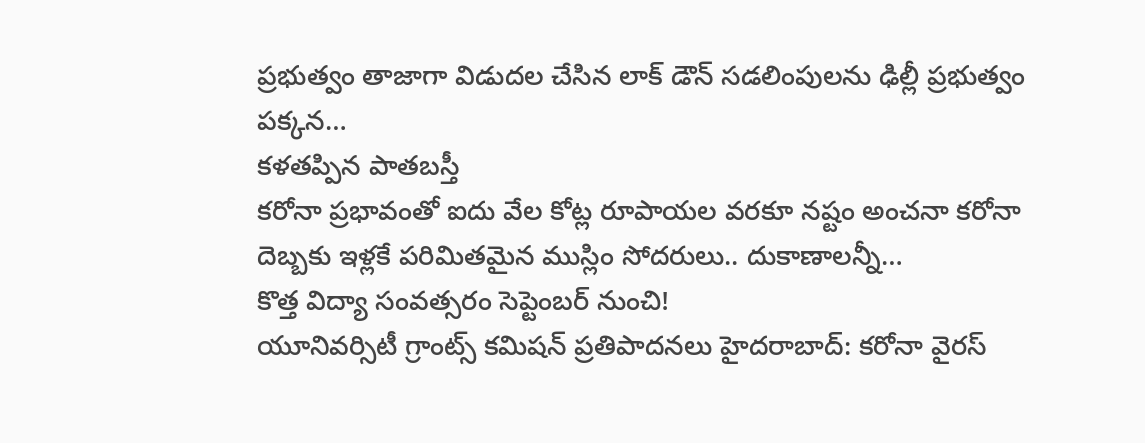ప్రభుత్వం తాజాగా విడుదల చేసిన లాక్ డౌన్ సడలింపులను ఢిల్లీ ప్రభుత్వం పక్కన…
కళతప్పిన పాతబస్తీ
కరోనా ప్రభావంతో ఐదు వేల కోట్ల రూపాయల వరకూ నష్టం అంచనా కరోనా దెబ్బకు ఇళ్లకే పరిమితమైన ముస్లిం సోదరులు.. దుకాణాలన్నీ…
కొత్త విద్యా సంవత్సరం సెప్టెంబర్ నుంచి!
యూనివర్సిటీ గ్రాంట్స్ కమిషన్ ప్రతిపాదనలు హైదరాబాద్: కరోనా వైరస్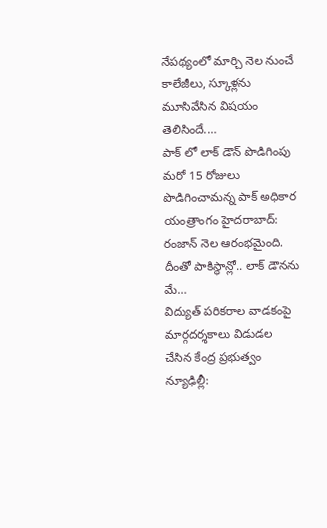నేపథ్యంలో మార్చి నెల నుంచే కాలేజీలు, స్కూళ్లను మూసివేసిన విషయం తెలిసిందే.…
పాక్ లో లాక్ డౌన్ పొడిగింపు
మరో 15 రోజులు పొడిగించామన్న పాక్ అధికార యంత్రాంగం హైదరాబాద్: రంజాన్ నెల ఆరంభమైంది. దీంతో పాకిస్థాన్లో.. లాక్ డౌనను మే…
విద్యుత్ పరికరాల వాడకంపై
మార్గదర్శకాలు విడుడల చేసిన కేంద్ర ప్రభుత్వం న్యూఢిల్లీ: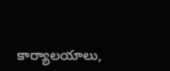కార్యాలయాలు,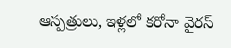ఆస్పత్రులు, ఇళ్లలో కరోనా వైరస్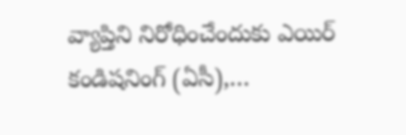వ్యాప్తిని నిరోధించేందుకు ఎయిర్ కండిషనింగ్ (ఏసీ),…